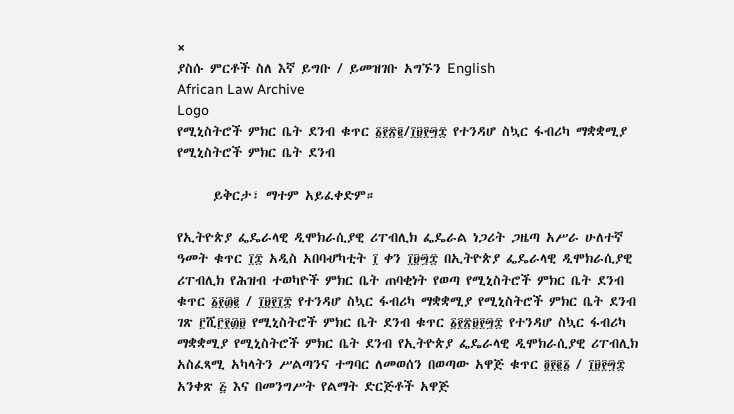×
ያስሱ ምርቶች ስለ እኛ ይግቡ / ይመዝገቡ አግኙን English
African Law Archive
Logo
የሚኒስትሮች ምክር ቤት ደንብ ቁጥር ፩፻፳፪/፲፱፻፵፰ የተንዳሆ ስኳር ፋብሪካ ማቋቋሚያ የሚኒስትሮች ምክር ቤት ደንብ

      ይቅርታ፣ ማተም አይፈቀድም።

የኢትዮጵያ ፌዴራላዊ ዲሞክራሲያዊ ሪፐብሊክ ፌዴራል ነጋሪት ጋዜጣ አሥራ ሁለተኛ ዓመት ቁጥር ፲፰ አዲስ አበባሇካቲት ፲ ቀን ፲፱፵፰ በኢትዮጵያ ፌዴራላዊ ዲሞክራሲያዊ ሪፐብሊክ የሕዝብ ተወካዮች ምክር ቤት ጠባቂነት የወጣ የሚኒስትሮች ምክር ቤት ደንብ ቁጥር ፩፻፴፪ / ፲፱፻፲፰ የተንዳሆ ስኳር ፋብሪካ ማቋቋሚያ የሚኒስትሮች ምክር ቤት ደንብ ገጽ ፫ሺ፫፻፴፱ የሚኒስትሮች ምክር ቤት ደንብ ቁጥር ፩፻፳፱፻፵፰ የተንዳሆ ስኳር ፋብሪካ ማቋቋሚያ የሚኒስትሮች ምክር ቤት ደንብ የኢትዮጵያ ፌዴራላዊ ዲሞክራሲያዊ ሪፐብሊክ አስፈጻሚ አካላትን ሥልጣንና ተግባር ለመወሰን በወጣው አዋጅ ቁጥር ፬፻፪፩ / ፲፱፻፵፰ አንቀጽ ፭ እና በመንግሥት የልማት ድርጅቶች አዋጅ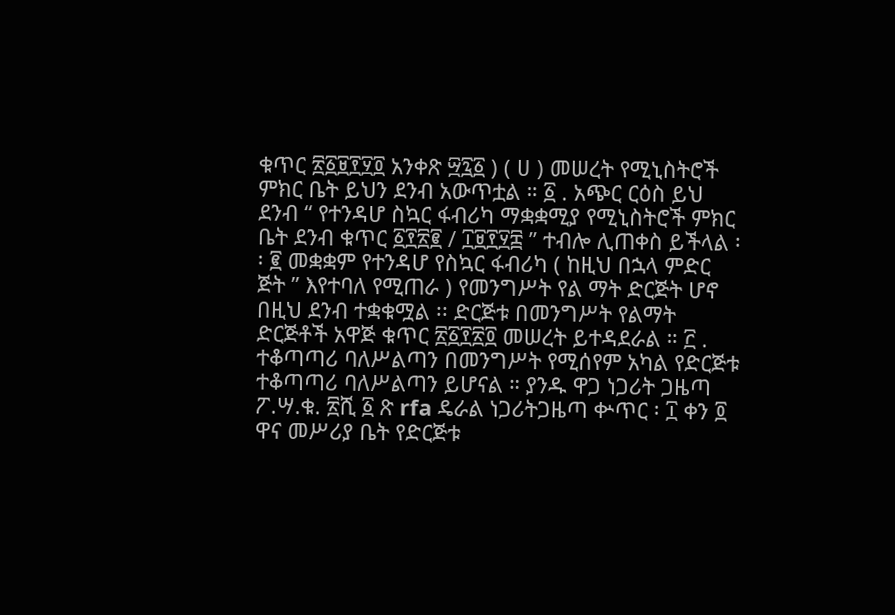ቁጥር ፳፩፱፻፶፬ አንቀጽ ፵፯፩ ) ( ሀ ) መሠረት የሚኒስትሮች ምክር ቤት ይህን ደንብ አውጥቷል ። ፩ . አጭር ርዕስ ይህ ደንብ “ የተንዳሆ ስኳር ፋብሪካ ማቋቋሚያ የሚኒስትሮች ምክር ቤት ደንብ ቁጥር ፩፻፳፪ / ፲፱፻፶፰ ” ተብሎ ሊጠቀስ ይችላል ፡፡ ፪ መቋቋም የተንዳሆ የስኳር ፋብሪካ ( ከዚህ በኋላ ምድር ጅት ” እየተባለ የሚጠራ ) የመንግሥት የል ማት ድርጅት ሆኖ በዚህ ደንብ ተቋቁሟል ፡፡ ድርጅቱ በመንግሥት የልማት ድርጅቶች አዋጅ ቁጥር ፳፩፻፳፬ መሠረት ይተዳደራል ። ፫ . ተቆጣጣሪ ባለሥልጣን በመንግሥት የሚሰየም አካል የድርጅቱ ተቆጣጣሪ ባለሥልጣን ይሆናል ። ያንዱ ዋጋ ነጋሪት ጋዜጣ ፖ.ሣ.ቁ. ፳ሺ ፩ ጽ rfa ዴራል ነጋሪትጋዜጣ ቍጥር ፡ ፲ ቀን ፬ ዋና መሥሪያ ቤት የድርጅቱ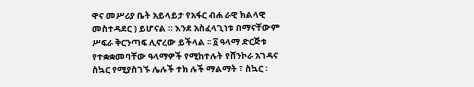ዋና መሥሪያ ቤት አይላይታ የአፋር ብሐ ራዊ ክልላዊ መስተዳደር ) ይሆናል ። እንደ አስፈላጊነቱ በማናቸውም ሥፍራ ቅርንጣፍ ሊኖረው ይችላል ፡፡ ፩ ዓላማ ድርጅቱ የተቋቋመባቸው ዓላማዎች የሚከተሉት የሸንኮራ አገዳና ስኳር የሚያስገኙ ሌሉች ተክ ሉች ማልማት ፣ ስኳር ፡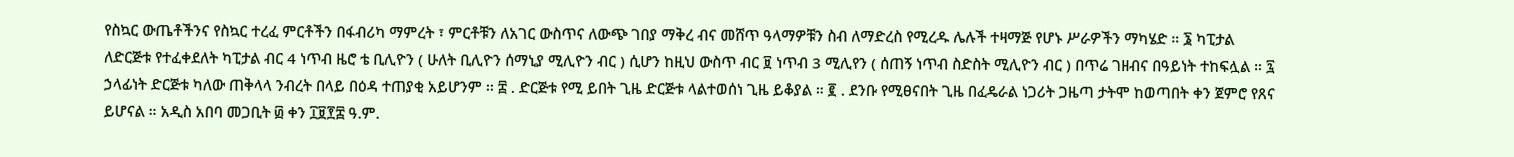የስኳር ውጤቶችንና የስኳር ተረፈ ምርቶችን በፋብሪካ ማምረት ፣ ምርቶቹን ለአገር ውስጥና ለውጭ ገበያ ማቅረ ብና መሸጥ ዓላማዎቹን ስብ ለማድረስ የሚረዱ ሌሉች ተዛማጅ የሆኑ ሥራዎችን ማካሄድ ። ፮ ካፒታል ለድርጅቱ የተፈቀደለት ካፒታል ብር 4 ነጥብ ዜሮ ቴ ቢሊዮን ( ሁለት ቢሊዮን ሰማኒያ ሚሊዮን ብር ) ሲሆን ከዚህ ውስጥ ብር ፱ ነጥብ 3 ሚሊየን ( ሰጠኝ ነጥብ ስድስት ሚሊዮን ብር ) በጥሬ ገዘብና በዓይነት ተከፍሏል ። ፯ ኃላፊነት ድርጅቱ ካለው ጠቅላላ ንብረት በላይ በዕዳ ተጠያቂ አይሆንም ፡፡ ፰ . ድርጅቱ የሚ ይበት ጊዜ ድርጅቱ ላልተወሰነ ጊዜ ይቆያል ። ፪ . ደንቡ የሚፀናበት ጊዜ በፈዴራል ነጋሪት ጋዜጣ ታትሞ ከወጣበት ቀን ጀምሮ የጸና ይሆናል ። አዲስ አበባ መጋቢት ፴ ቀን ፲፱፻፰ ዓ.ም.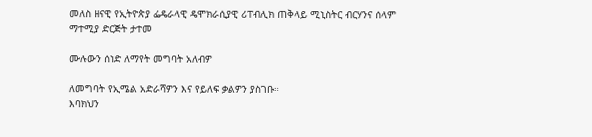መለስ ዘናዊ የኢትዮጵያ ፌዴራላዊ ዴሞክራሲያዊ ሪፐብሊክ ጠቅላይ ሚኒስትር ብርሃንና ሰላም ማተሚያ ድርጅት ታተመ

ሙሉውን ሰነድ ለማየት መግባት አለብዎ

ለመግባት የኢሜል አድራሻዎን እና የይለፍ ቃልዎን ያስገቡ።
እባክህን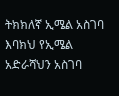ትክክለኛ ኢሜል አስገባ
እባክህ የኢሜል አድራሻህን አስገባ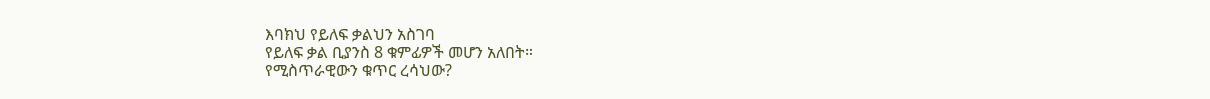እባክህ የይለፍ ቃልህን አስገባ
የይለፍ ቃል ቢያንስ 8 ቁምፊዎች መሆን አለበት።
የሚስጥራዊውን ቁጥር ረሳህው?